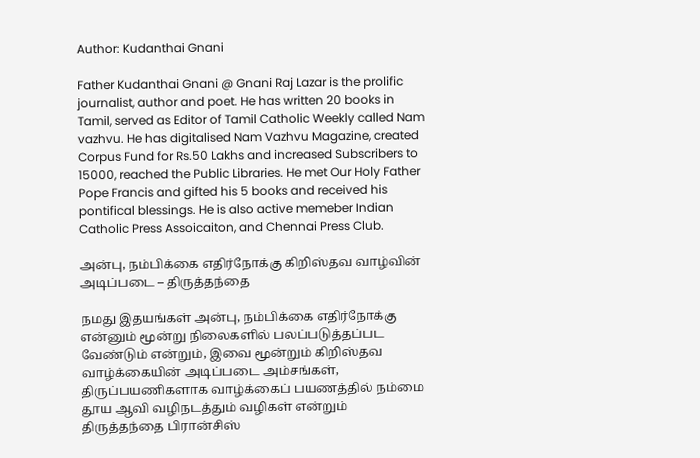Author: Kudanthai Gnani

Father Kudanthai Gnani @ Gnani Raj Lazar is the prolific journalist, author and poet. He has written 20 books in Tamil, served as Editor of Tamil Catholic Weekly called Nam vazhvu. He has digitalised Nam Vazhvu Magazine, created Corpus Fund for Rs.50 Lakhs and increased Subscribers to 15000, reached the Public Libraries. He met Our Holy Father Pope Francis and gifted his 5 books and received his pontifical blessings. He is also active memeber Indian Catholic Press Assoicaiton, and Chennai Press Club.

அன்பு, நம்பிக்கை எதிர்நோக்கு கிறிஸ்தவ வாழ்வின் அடிப்படை – திருத்தந்தை

நமது இதயங்கள் அன்பு, நம்பிக்கை எதிர்நோக்கு என்னும் மூன்று நிலைகளில் பலப்படுத்தப்பட வேண்டும் என்றும், இவை மூன்றும் கிறிஸ்தவ வாழ்க்கையின் அடிப்படை அம்சங்கள், திருப்பயணிகளாக வாழ்க்கைப் பயணத்தில் நம்மை தூய ஆவி வழிநடத்தும் வழிகள் என்றும் திருத்தந்தை பிரான்சிஸ்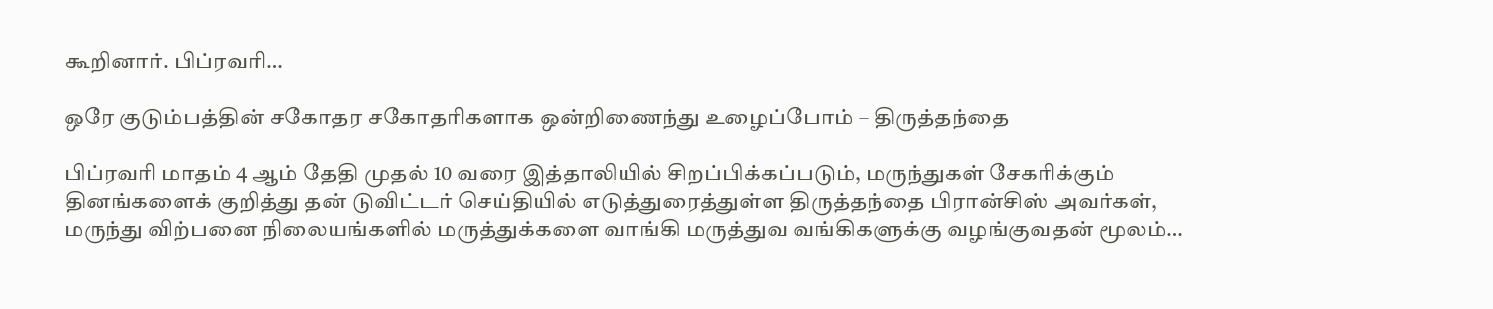கூறினார். பிப்ரவரி…

ஒரே குடும்பத்தின் சகோதர சகோதரிகளாக ஒன்றிணைந்து உழைப்போம் – திருத்தந்தை

பிப்ரவரி மாதம் 4 ஆம் தேதி முதல் 10 வரை இத்தாலியில் சிறப்பிக்கப்படும், மருந்துகள் சேகரிக்கும் தினங்களைக் குறித்து தன் டுவிட்டர் செய்தியில் எடுத்துரைத்துள்ள திருத்தந்தை பிரான்சிஸ் அவர்கள், மருந்து விற்பனை நிலையங்களில் மருத்துக்களை வாங்கி மருத்துவ வங்கிகளுக்கு வழங்குவதன் மூலம்…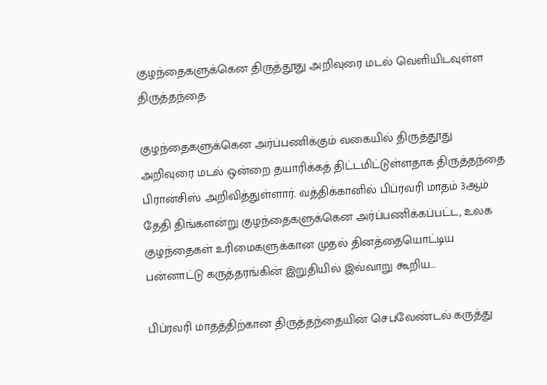குழந்தைகளுக்கென திருத்தூது அறிவுரை மடல் வெளியிடவுள்ள திருத்தந்தை

குழந்தைகளுக்கென அர்ப்பணிக்கும் வகையில் திருத்தூது அறிவுரை மடல் ஒன்றை தயாரிக்கத் திட்டமிட்டுள்ளதாக திருத்தந்தை பிரான்சிஸ் அறிவித்துள்ளார். வத்திக்கானில் பிப்ரவரி மாதம் 3ஆம் தேதி திங்களன்று குழந்தைகளுக்கென அர்ப்பணிக்கப்பட்ட, உலக குழந்தைகள் உரிமைகளுக்கான முதல் தினத்தையொட்டிய பன்னாட்டு கருத்தரங்கின் இறுதியில் இவ்வாறு கூறிய…

பிப்ரவரி மாதத்திற்கான திருத்தந்தையின் செபவேண்டல் கருத்து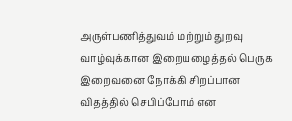அருள்பணித்துவம் மற்றும் துறவு வாழ்வுக்கான இறையழைத்தல் பெருக இறைவனை நோக்கி சிறப்பான விதத்தில் செபிப்போம் என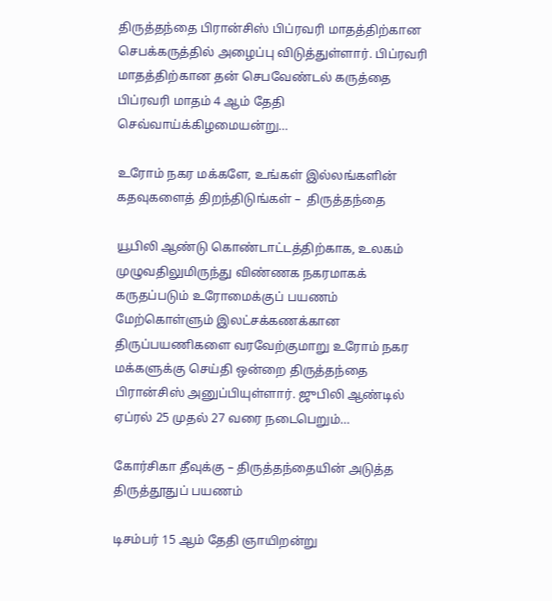திருத்தந்தை பிரான்சிஸ் பிப்ரவரி மாதத்திற்கான செபக்கருத்தில் அழைப்பு விடுத்துள்ளார். பிப்ரவரி மாதத்திற்கான தன் செபவேண்டல் கருத்தை பிப்ரவரி மாதம் 4 ஆம் தேதி செவ்வாய்க்கிழமையன்று…

உரோம் நகர மக்களே, உங்கள் இல்லங்களின் கதவுகளைத் திறந்திடுங்கள் –  திருத்தந்தை

யூபிலி ஆண்டு கொண்டாட்டத்திற்காக, உலகம் முழுவதிலுமிருந்து விண்ணக நகரமாகக் கருதப்படும் உரோமைக்குப் பயணம் மேற்கொள்ளும் இலட்சக்கணக்கான திருப்பயணிகளை வரவேற்குமாறு உரோம் நகர மக்களுக்கு செய்தி ஒன்றை திருத்தந்தை பிரான்சிஸ் அனுப்பியுள்ளார். ஜுபிலி ஆண்டில் ஏப்ரல் 25 முதல் 27 வரை நடைபெறும்…

கோர்சிகா தீவுக்கு – திருத்தந்தையின் அடுத்த திருத்தூதுப் பயணம்

டிசம்பர் 15 ஆம் தேதி ஞாயிறன்று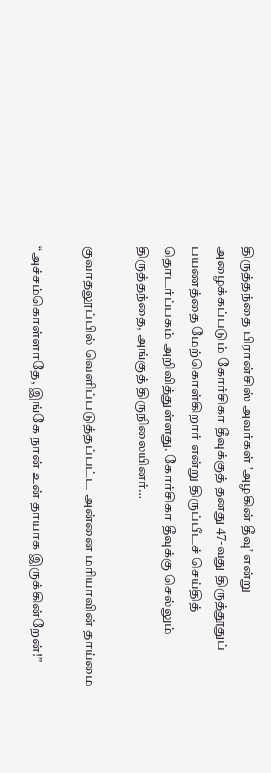திருத்தந்தை பிரான்சிஸ் அவர்கள் ’அழகின் தீவு’ என்று அழைக்கப்படும் கோர்சிகா தீவுக்குத் தனது 47-வது திருத்தூதுப் பயணத்தை மேற்கொள்கிறார் என்று திருப்பீடச் செய்தித் தொடர்ப்பகம் அறிவித்துள்ளது. கோர்சிகா தீவுக்கு செல்லும் திருத்தந்தை, அங்குத் திருநிலையினர்…

குவாதலூப்பில் வெளிப்படுத்தப்பட்ட அன்னை மரியாவின் தாய்மை

“அச்சம்கொள்ளாதே, இங்கே நான் உன் தாயாக இருக்கின்றேன்!”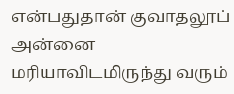என்பதுதான் குவாதலூப் அன்னை மரியாவிடமிருந்து வரும்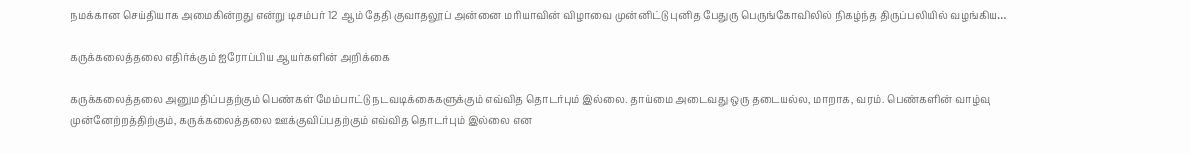நமக்கான செய்தியாக அமைகின்றது என்று டிசம்பர் 12 ஆம் தேதி குவாதலூப் அன்னை மரியாவின் விழாவை முன்னிட்டு புனித பேதுரு பெருங்கோவிலில் நிகழ்ந்த திருப்பலியில் வழங்கிய…

கருக்கலைத்தலை எதிர்க்கும் ஐரோப்பிய ஆயர்களின் அறிக்கை

கருக்கலைத்தலை அனுமதிப்பதற்கும் பெண்கள் மேம்பாட்டு நடவடிக்கைகளுக்கும் எவ்வித தொடர்பும் இல்லை. தாய்மை அடைவது ஒரு தடையல்ல, மாறாக, வரம். பெண்களின் வாழ்வு முன்னேற்றத்திற்கும், கருக்கலைத்தலை ஊக்குவிப்பதற்கும் எவ்வித தொடர்பும் இல்லை என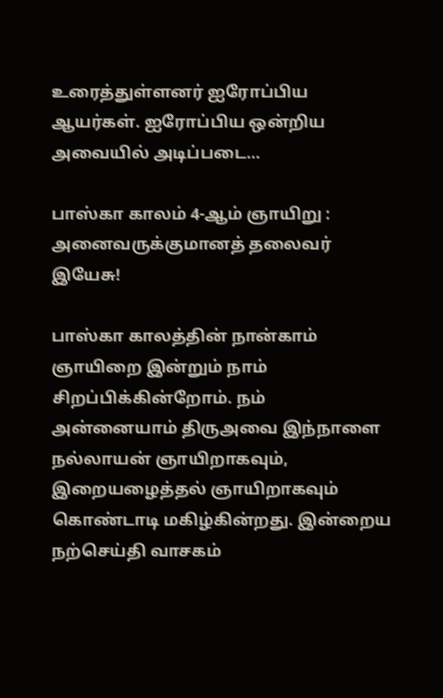உரைத்துள்ளனர் ஐரோப்பிய ஆயர்கள். ஐரோப்பிய ஒன்றிய அவையில் அடிப்படை…

பாஸ்கா காலம் 4-ஆம் ஞாயிறு : அனைவருக்குமானத் தலைவர் இயேசு!

பாஸ்கா காலத்தின் நான்காம் ஞாயிறை இன்றும் நாம் சிறப்பிக்கின்றோம். நம் அன்னையாம் திருஅவை இந்நாளை நல்லாயன் ஞாயிறாகவும், இறையழைத்தல் ஞாயிறாகவும் கொண்டாடி மகிழ்கின்றது. இன்றைய நற்செய்தி வாசகம்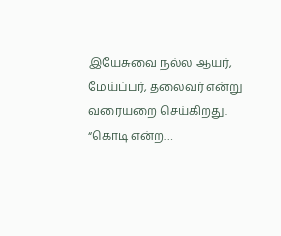இயேசுவை நல்ல ஆயர், மேய்ப்பர், தலைவர் என்று வரையறை செய்கிறது. “கொடி என்ற…